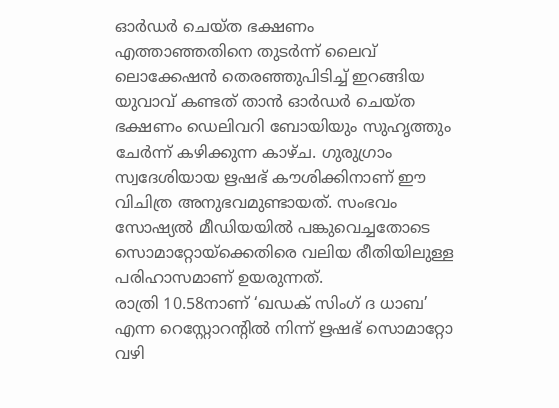ഓർഡർ ചെയ്ത ഭക്ഷണം എത്താഞ്ഞതിനെ തുടർന്ന് ലൈവ് ലൊക്കേഷൻ തെരഞ്ഞുപിടിച്ച് ഇറങ്ങിയ യുവാവ് കണ്ടത് താൻ ഓർഡർ ചെയ്ത ഭക്ഷണം ഡെലിവറി ബോയിയും സുഹൃത്തും ചേർന്ന് കഴിക്കുന്ന കാഴ്ച. ഗുരുഗ്രാം സ്വദേശിയായ ഋഷഭ് കൗശിക്കിനാണ് ഈ വിചിത്ര അനുഭവമുണ്ടായത്. സംഭവം സോഷ്യൽ മീഡിയയിൽ പങ്കുവെച്ചതോടെ സൊമാറ്റോയ്ക്കെതിരെ വലിയ രീതിയിലുള്ള പരിഹാസമാണ് ഉയരുന്നത്.
രാത്രി 10.58നാണ് ‘ഖഡക് സിംഗ് ദ ധാബ’ എന്ന റെസ്റ്റോറന്റിൽ നിന്ന് ഋഷഭ് സൊമാറ്റോ വഴി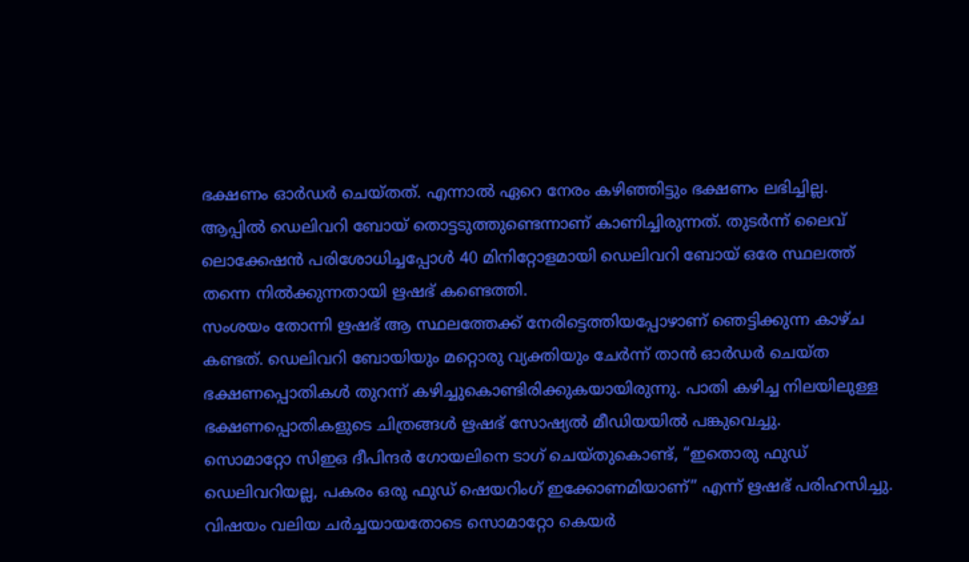ഭക്ഷണം ഓർഡർ ചെയ്തത്. എന്നാൽ ഏറെ നേരം കഴിഞ്ഞിട്ടും ഭക്ഷണം ലഭിച്ചില്ല. ആപ്പിൽ ഡെലിവറി ബോയ് തൊട്ടടുത്തുണ്ടെന്നാണ് കാണിച്ചിരുന്നത്. തുടർന്ന് ലൈവ് ലൊക്കേഷൻ പരിശോധിച്ചപ്പോൾ 40 മിനിറ്റോളമായി ഡെലിവറി ബോയ് ഒരേ സ്ഥലത്ത് തന്നെ നിൽക്കുന്നതായി ഋഷഭ് കണ്ടെത്തി.
സംശയം തോന്നി ഋഷഭ് ആ സ്ഥലത്തേക്ക് നേരിട്ടെത്തിയപ്പോഴാണ് ഞെട്ടിക്കുന്ന കാഴ്ച കണ്ടത്. ഡെലിവറി ബോയിയും മറ്റൊരു വ്യക്തിയും ചേർന്ന് താൻ ഓർഡർ ചെയ്ത ഭക്ഷണപ്പൊതികൾ തുറന്ന് കഴിച്ചുകൊണ്ടിരിക്കുകയായിരുന്നു. പാതി കഴിച്ച നിലയിലുള്ള ഭക്ഷണപ്പൊതികളുടെ ചിത്രങ്ങൾ ഋഷഭ് സോഷ്യൽ മീഡിയയിൽ പങ്കുവെച്ചു.
സൊമാറ്റോ സിഇഒ ദീപിന്ദർ ഗോയലിനെ ടാഗ് ചെയ്തുകൊണ്ട്, “ഇതൊരു ഫുഡ് ഡെലിവറിയല്ല, പകരം ഒരു ഫുഡ് ഷെയറിംഗ് ഇക്കോണമിയാണ്” എന്ന് ഋഷഭ് പരിഹസിച്ചു. വിഷയം വലിയ ചർച്ചയായതോടെ സൊമാറ്റോ കെയർ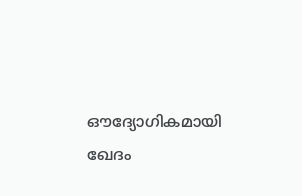ഔദ്യോഗികമായി ഖേദം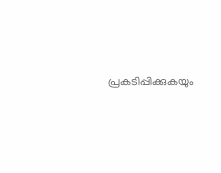പ്രകടിപ്പിക്കുകയും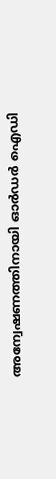അന്വേഷണത്തിനായി ഓർഡർ ഐഡി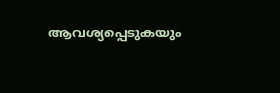ആവശ്യപ്പെടുകയും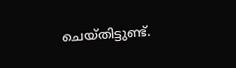ചെയ്തിട്ടുണ്ട്.